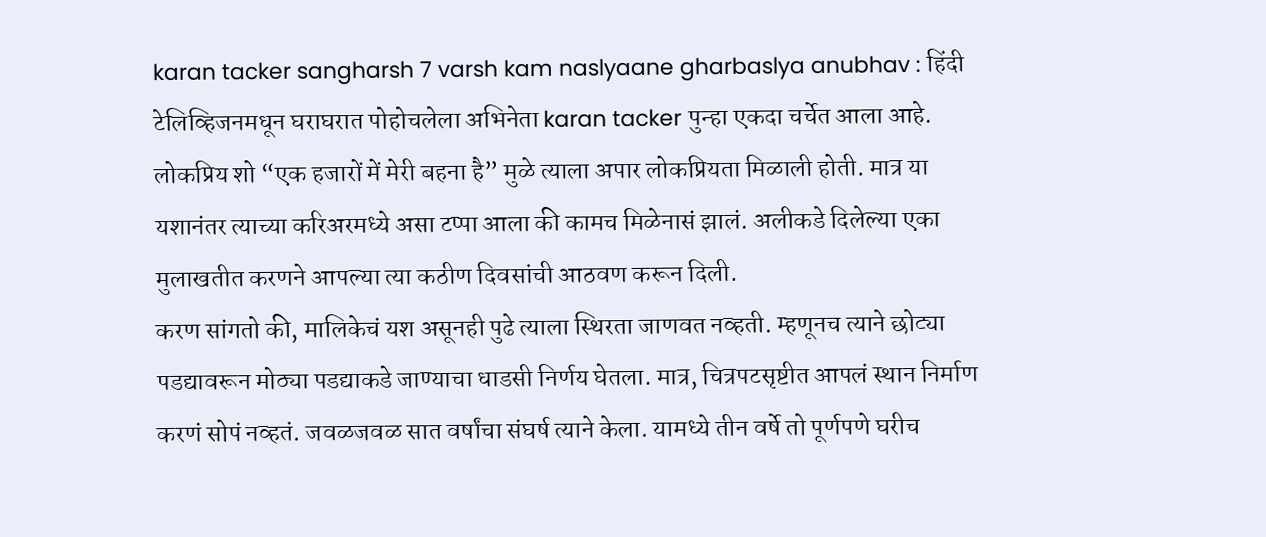karan tacker sangharsh 7 varsh kam naslyaane gharbaslya anubhav : हिंदी टेलिव्हिजनमधून घराघरात पोहोचलेला अभिनेता karan tacker पुन्हा एकदा चर्चेत आला आहे. लोकप्रिय शो “एक हजारों में मेरी बहना है” मुळे त्याला अपार लोकप्रियता मिळाली होती. मात्र या यशानंतर त्याच्या करिअरमध्ये असा टप्पा आला की कामच मिळेनासं झालं. अलीकडे दिलेल्या एका मुलाखतीत करणने आपल्या त्या कठीण दिवसांची आठवण करून दिली.
करण सांगतो की, मालिकेचं यश असूनही पुढे त्याला स्थिरता जाणवत नव्हती. म्हणूनच त्याने छोट्या पडद्यावरून मोठ्या पडद्याकडे जाण्याचा धाडसी निर्णय घेतला. मात्र, चित्रपटसृष्टीत आपलं स्थान निर्माण करणं सोपं नव्हतं. जवळजवळ सात वर्षांचा संघर्ष त्याने केला. यामध्ये तीन वर्षे तो पूर्णपणे घरीच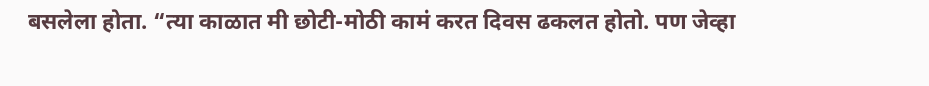बसलेला होता. “त्या काळात मी छोटी-मोठी कामं करत दिवस ढकलत होतो. पण जेव्हा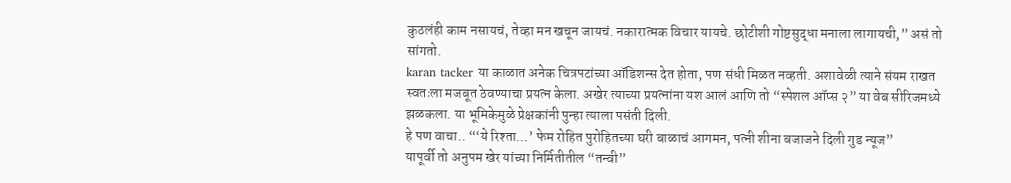कुठलंही काम नसायचं, तेव्हा मन खचून जायचं. नकारात्मक विचार यायचे. छोटीशी गोष्टसुद्धा मनाला लागायची,” असं तो सांगतो.
karan tacker या काळात अनेक चित्रपटांच्या ऑडिशन्स देत होता, पण संधी मिळत नव्हती. अशावेळी त्याने संयम राखत स्वतःला मजबूत ठेवण्याचा प्रयत्न केला. अखेर त्याच्या प्रयत्नांना यश आलं आणि तो “स्पेशल ऑप्स २” या वेब सीरिजमध्ये झळकला. या भूमिकेमुळे प्रेक्षकांनी पुन्हा त्याला पसंती दिली.
हे पण वाचा.. “‘ये रिश्ता…’ फेम रोहित पुरोहितच्या घरी बाळाचं आगमन, पत्नी शीना बजाजने दिली गुड न्यूज”
यापूर्वी तो अनुपम खेर यांच्या निर्मितीतील “तन्वी”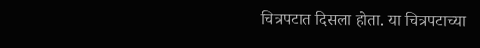चित्रपटात दिसला होता. या चित्रपटाच्या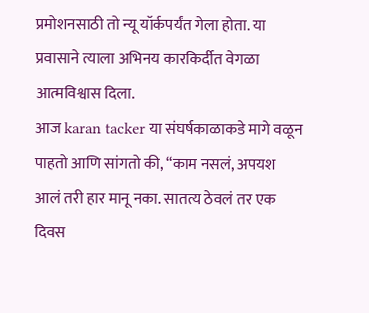प्रमोशनसाठी तो न्यू यॉर्कपर्यंत गेला होता. या प्रवासाने त्याला अभिनय कारकिर्दीत वेगळा आत्मविश्वास दिला.
आज karan tacker या संघर्षकाळाकडे मागे वळून पाहतो आणि सांगतो की, “काम नसलं, अपयश आलं तरी हार मानू नका. सातत्य ठेवलं तर एक दिवस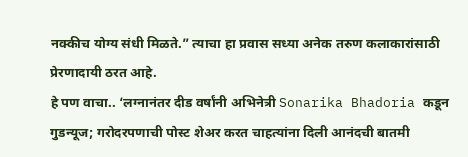नक्कीच योग्य संधी मिळते.” त्याचा हा प्रवास सध्या अनेक तरुण कलाकारांसाठी प्रेरणादायी ठरत आहे.
हे पण वाचा.. ‘लग्नानंतर दीड वर्षांनी अभिनेत्री Sonarika Bhadoria कडून गुडन्यूज; गरोदरपणाची पोस्ट शेअर करत चाहत्यांना दिली आनंदची बातमी